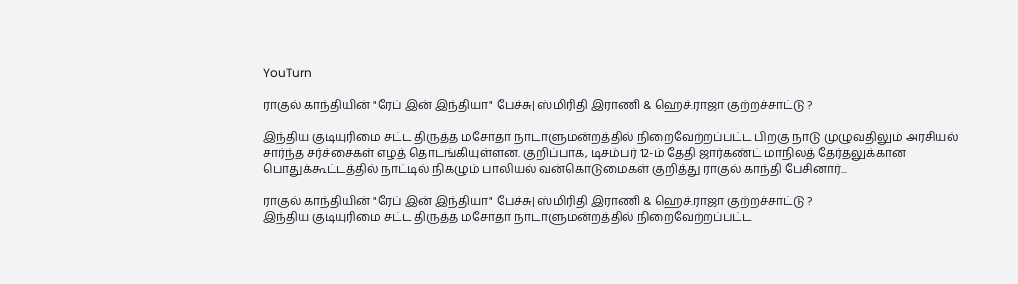YouTurn

ராகுல் காந்தியின் "ரேப் இன் இந்தியா" பேச்சு| ஸ்மிரிதி இராணி & ஹெச்.ராஜா குற்றச்சாட்டு ?

இந்திய குடியுரிமை சட்ட திருத்த மசோதா நாடாளுமன்றத்தில் நிறைவேற்றப்பட்ட பிறகு நாடு முழுவதிலும் அரசியல் சார்ந்த சர்ச்சைகள் எழத் தொடங்கியுள்ளன. குறிப்பாக, டிசம்பர் 12-ம் தேதி ஜார்கண்ட் மாநிலத் தேர்தலுக்கான பொதுக்கூட்டத்தில் நாட்டில் நிகழும் பாலியல் வன்கொடுமைகள் குறித்து ராகுல் காந்தி பேசினார்...

ராகுல் காந்தியின் "ரேப் இன் இந்தியா" பேச்சு| ஸ்மிரிதி இராணி & ஹெச்.ராஜா குற்றச்சாட்டு ?
இந்திய குடியுரிமை சட்ட திருத்த மசோதா நாடாளுமன்றத்தில் நிறைவேற்றப்பட்ட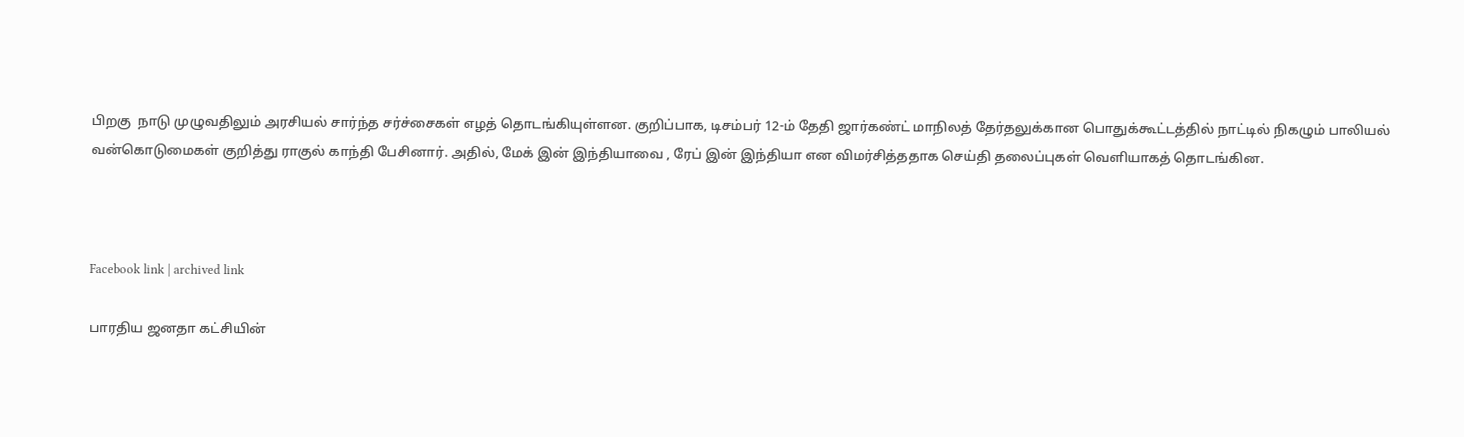பிறகு  நாடு முழுவதிலும் அரசியல் சார்ந்த சர்ச்சைகள் எழத் தொடங்கியுள்ளன. குறிப்பாக, டிசம்பர் 12-ம் தேதி ஜார்கண்ட் மாநிலத் தேர்தலுக்கான பொதுக்கூட்டத்தில் நாட்டில் நிகழும் பாலியல் வன்கொடுமைகள் குறித்து ராகுல் காந்தி பேசினார். அதில், மேக் இன் இந்தியாவை , ரேப் இன் இந்தியா என விமர்சித்ததாக செய்தி தலைப்புகள் வெளியாகத் தொடங்கின.



Facebook link | archived link

பாரதிய ஜனதா கட்சியின்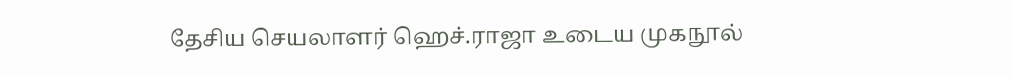தேசிய செயலாளர் ஹெச்.ராஜா உடைய முகநூல்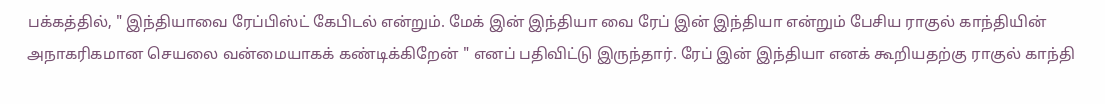பக்கத்தில், " இந்தியாவை ரேப்பிஸ்ட் கேபிடல் என்றும். மேக் இன் இந்தியா வை ரேப் இன் இந்தியா என்றும் பேசிய ராகுல் காந்தியின் அநாகரிகமான செயலை வன்மையாகக் கண்டிக்கிறேன் " எனப் பதிவிட்டு இருந்தார். ரேப் இன் இந்தியா எனக் கூறியதற்கு ராகுல் காந்தி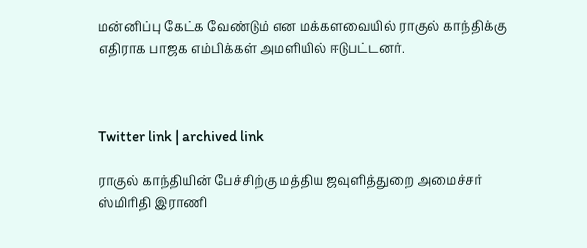மன்னிப்பு கேட்க வேண்டும் என மக்களவையில் ராகுல் காந்திக்கு எதிராக பாஜக எம்பிக்கள் அமளியில் ஈடுபட்டனர்.



Twitter link | archived link

ராகுல் காந்தியின் பேச்சிற்கு மத்திய ஜவுளித்துறை அமைச்சர் ஸ்மிரிதி இராணி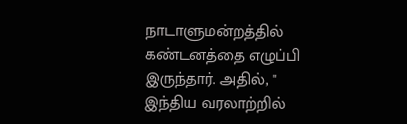நாடாளுமன்றத்தில் கண்டனத்தை எழுப்பி இருந்தார். அதில், " இந்திய வரலாற்றில்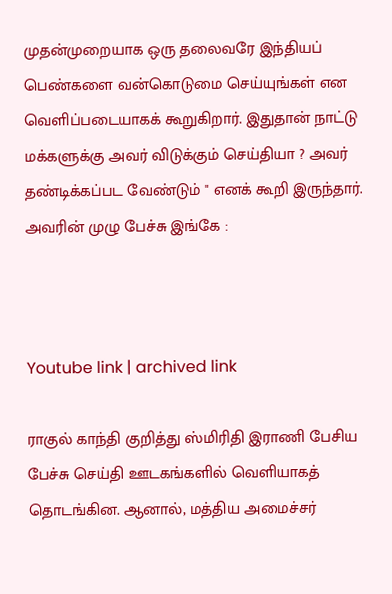முதன்முறையாக ஒரு தலைவரே இந்தியப் பெண்களை வன்கொடுமை செய்யுங்கள் என வெளிப்படையாகக் கூறுகிறார். இதுதான் நாட்டு மக்களுக்கு அவர் விடுக்கும் செய்தியா ? அவர் தண்டிக்கப்பட வேண்டும் " எனக் கூறி இருந்தார். அவரின் முழு பேச்சு இங்கே :



Youtube link | archived link

ராகுல் காந்தி குறித்து ஸ்மிரிதி இராணி பேசிய பேச்சு செய்தி ஊடகங்களில் வெளியாகத் தொடங்கின. ஆனால், மத்திய அமைச்சர்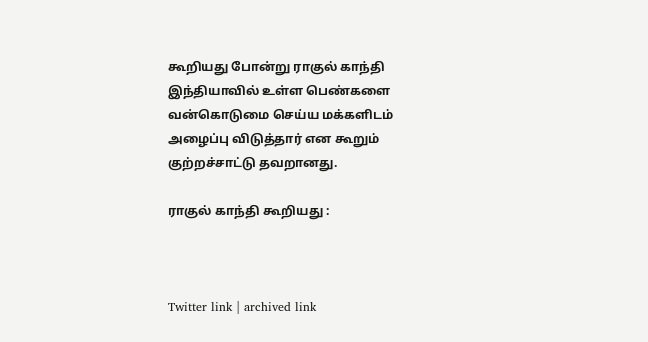கூறியது போன்று ராகுல் காந்தி இந்தியாவில் உள்ள பெண்களை வன்கொடுமை செய்ய மக்களிடம் அழைப்பு விடுத்தார் என கூறும் குற்றச்சாட்டு தவறானது.

ராகுல் காந்தி கூறியது :



Twitter link | archived link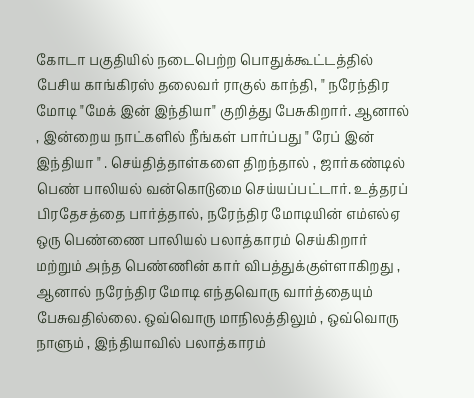கோடா பகுதியில் நடைபெற்ற பொதுக்கூட்டத்தில் பேசிய காங்கிரஸ் தலைவர் ராகுல் காந்தி, " நரேந்திர மோடி "மேக் இன் இந்தியா" குறித்து பேசுகிறார். ஆனால் , இன்றைய நாட்களில் நீங்கள் பார்ப்பது " ரேப் இன் இந்தியா " . செய்தித்தாள்களை திறந்தால் , ஜார்கண்டில் பெண் பாலியல் வன்கொடுமை செய்யப்பட்டார். உத்தரப் பிரதேசத்தை பார்த்தால், நரேந்திர மோடியின் எம்எல்ஏ ஒரு பெண்ணை பாலியல் பலாத்காரம் செய்கிறார் மற்றும் அந்த பெண்ணின் கார் விபத்துக்குள்ளாகிறது , ஆனால் நரேந்திர மோடி எந்தவொரு வார்த்தையும் பேசுவதில்லை. ஒவ்வொரு மாநிலத்திலும் , ஒவ்வொரு நாளும் , இந்தியாவில் பலாத்காரம்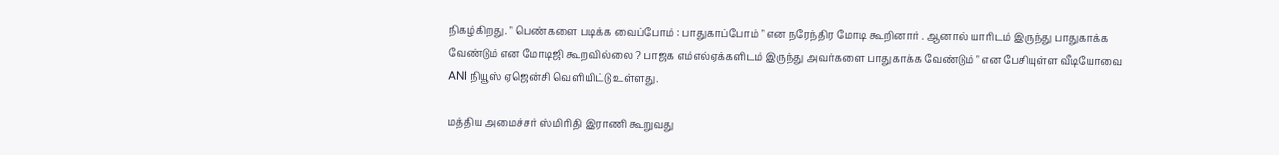நிகழ்கிறது. " பெண்களை படிக்க வைப்போம் : பாதுகாப்போம் " என நரேந்திர மோடி கூறினார் . ஆனால் யாரிடம் இருந்து பாதுகாக்க வேண்டும் என மோடிஜி கூறவில்லை ? பாஜக எம்எல்ஏக்களிடம் இருந்து அவர்களை பாதுகாக்க வேண்டும் " என பேசியுள்ள வீடியோவை ANI நியூஸ் ஏஜென்சி வெளியிட்டு உள்ளது.

மத்திய அமைச்சர் ஸ்மிரிதி இராணி கூறுவது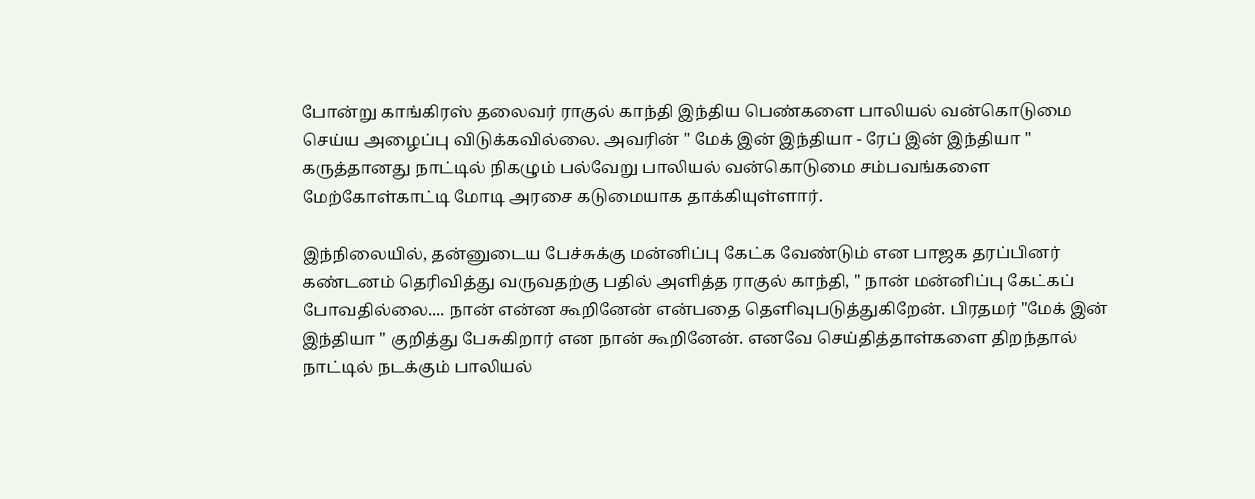போன்று காங்கிரஸ் தலைவர் ராகுல் காந்தி இந்திய பெண்களை பாலியல் வன்கொடுமை செய்ய அழைப்பு விடுக்கவில்லை. அவரின் " மேக் இன் இந்தியா - ரேப் இன் இந்தியா " கருத்தானது நாட்டில் நிகழும் பல்வேறு பாலியல் வன்கொடுமை சம்பவங்களை மேற்கோள்காட்டி மோடி அரசை கடுமையாக தாக்கியுள்ளார்.

இந்நிலையில், தன்னுடைய பேச்சுக்கு மன்னிப்பு கேட்க வேண்டும் என பாஜக தரப்பினர் கண்டனம் தெரிவித்து வருவதற்கு பதில் அளித்த ராகுல் காந்தி, " நான் மன்னிப்பு கேட்கப் போவதில்லை.... நான் என்ன கூறினேன் என்பதை தெளிவுபடுத்துகிறேன். பிரதமர் "மேக் இன் இந்தியா " குறித்து பேசுகிறார் என நான் கூறினேன். எனவே செய்தித்தாள்களை திறந்தால் நாட்டில் நடக்கும் பாலியல்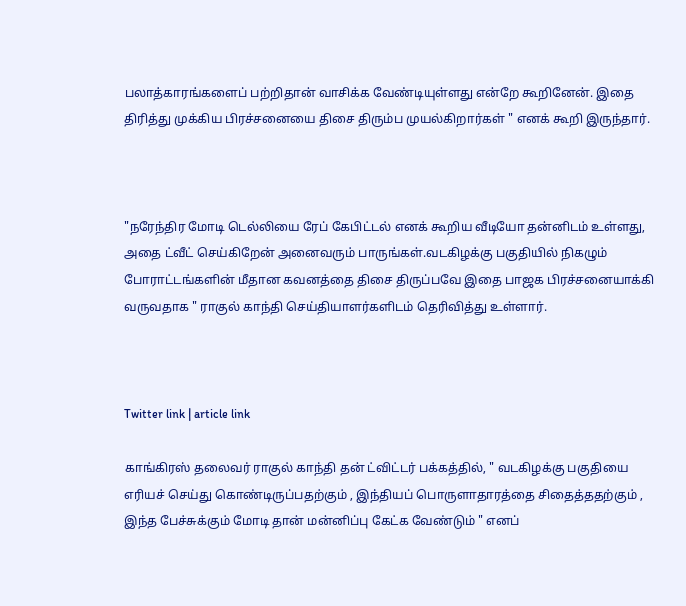பலாத்காரங்களைப் பற்றிதான் வாசிக்க வேண்டியுள்ளது என்றே கூறினேன். இதை திரித்து முக்கிய பிரச்சனையை திசை திரும்ப முயல்கிறார்கள் " எனக் கூறி இருந்தார்.



"நரேந்திர மோடி டெல்லியை ரேப் கேபிட்டல் எனக் கூறிய வீடியோ தன்னிடம் உள்ளது, அதை ட்வீட் செய்கிறேன் அனைவரும் பாருங்கள்.வடகிழக்கு பகுதியில் நிகழும் போராட்டங்களின் மீதான கவனத்தை திசை திருப்பவே இதை பாஜக பிரச்சனையாக்கி வருவதாக " ராகுல் காந்தி செய்தியாளர்களிடம் தெரிவித்து உள்ளார்.



Twitter link | article link

காங்கிரஸ் தலைவர் ராகுல் காந்தி தன் ட்விட்டர் பக்கத்தில், " வடகிழக்கு பகுதியை எரியச் செய்து கொண்டிருப்பதற்கும் , இந்தியப் பொருளாதாரத்தை சிதைத்ததற்கும் , இந்த பேச்சுக்கும் மோடி தான் மன்னிப்பு கேட்க வேண்டும் " எனப்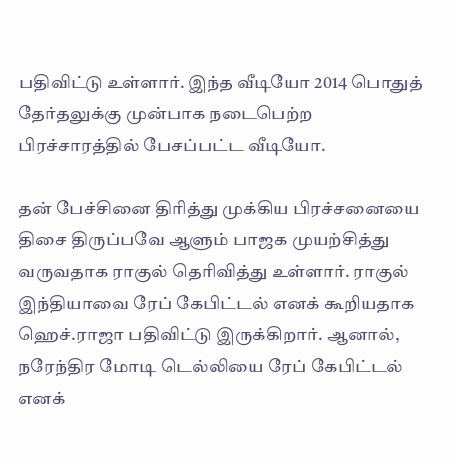பதிவிட்டு உள்ளார். இந்த வீடியோ 2014 பொதுத் தேர்தலுக்கு முன்பாக நடைபெற்ற பிரச்சாரத்தில் பேசப்பட்ட வீடியோ.

தன் பேச்சினை திரித்து முக்கிய பிரச்சனையை திசை திருப்பவே ஆளும் பாஜக முயற்சித்து வருவதாக ராகுல் தெரிவித்து உள்ளார். ராகுல் இந்தியாவை ரேப் கேபிட்டல் எனக் கூறியதாக ஹெச்.ராஜா பதிவிட்டு இருக்கிறார். ஆனால், நரேந்திர மோடி டெல்லியை ரேப் கேபிட்டல் எனக்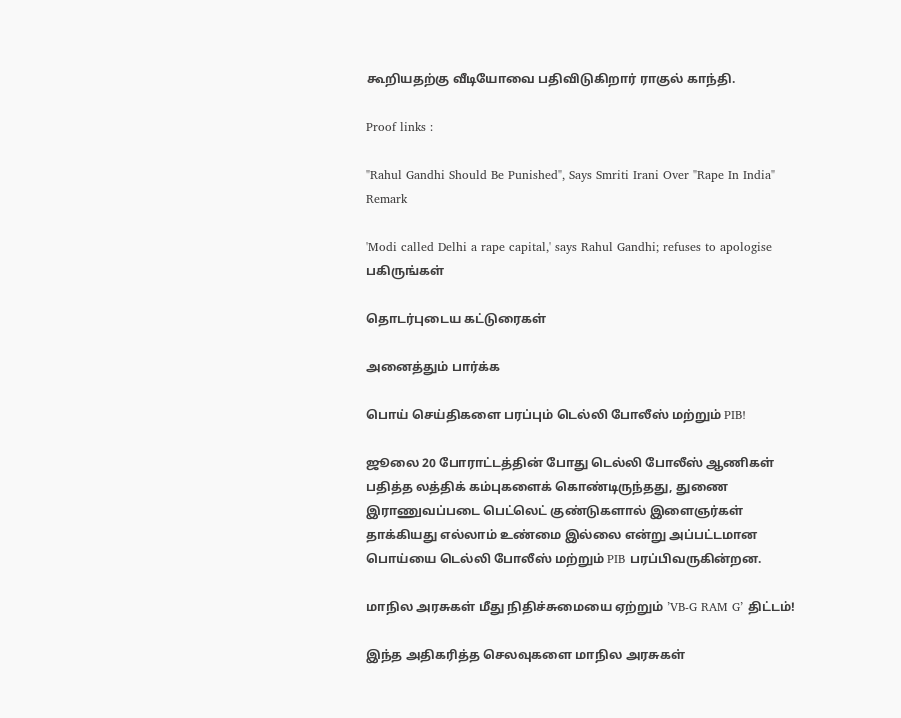கூறியதற்கு வீடியோவை பதிவிடுகிறார் ராகுல் காந்தி.

Proof links :

"Rahul Gandhi Should Be Punished", Says Smriti Irani Over "Rape In India" Remark

'Modi called Delhi a rape capital,' says Rahul Gandhi; refuses to apologise
பகிருங்கள்

தொடர்புடைய கட்டுரைகள்

அனைத்தும் பார்க்க

பொய் செய்திகளை பரப்பும் டெல்லி போலீஸ் மற்றும் PIB!

ஜூலை 20 போராட்டத்தின் போது டெல்லி போலீஸ் ஆணிகள் பதித்த லத்திக் கம்புகளைக் கொண்டிருந்தது, துணை இராணுவப்படை பெட்லெட் குண்டுகளால் இளைஞர்கள் தாக்கியது எல்லாம் உண்மை இல்லை என்று அப்பட்டமான பொய்யை டெல்லி போலீஸ் மற்றும் PIB பரப்பிவருகின்றன.

மாநில அரசுகள் மீது நிதிச்சுமையை ஏற்றும் ’VB-G RAM G’ திட்டம்!

இந்த அதிகரித்த செலவுகளை மாநில அரசுகள்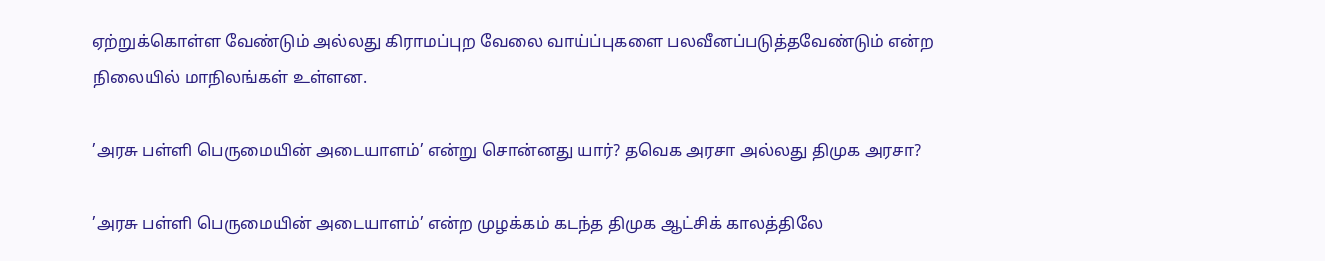ஏற்றுக்கொள்ள வேண்டும் அல்லது கிராமப்புற வேலை வாய்ப்புகளை பலவீனப்படுத்தவேண்டும் என்ற நிலையில் மாநிலங்கள் உள்ளன.

’அரசு பள்ளி பெருமையின் அடையாளம்’ என்று சொன்னது யார்? தவெக அரசா அல்லது திமுக அரசா?

’அரசு பள்ளி பெருமையின் அடையாளம்’ என்ற முழக்கம் கடந்த திமுக ஆட்சிக் காலத்திலே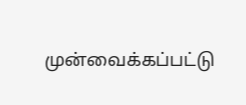முன்வைக்கப்பட்டு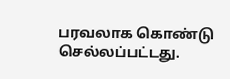பரவலாக கொண்டு செல்லப்பட்டது.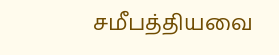சமீபத்தியவை